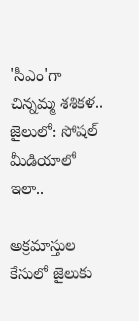'సీఎం'గా చిన్నమ్మ శశికళ.. జైలులో: సోషల్ మీడియాలో ఇలా..

అక్రమాస్తుల కేసులో జైలుకు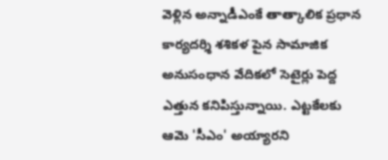వెళ్లిన అన్నాడీఎంకే తాత్కాలిక ప్రధాన కార్యదర్శి శశికళ పైన సామాజిక అనుసంధాన వేదికలో సెటైర్లు పెద్ద ఎత్తున కనిపిస్తున్నాయి. ఎట్టకేలకు ఆమె 'సీఎం' అయ్యారని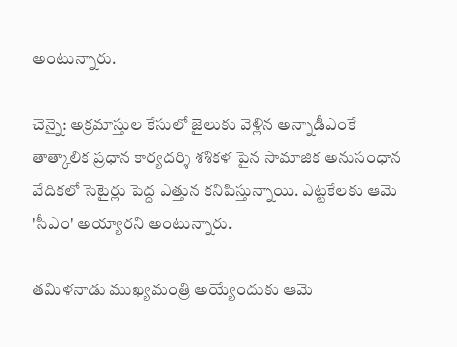అంటున్నారు.

చెన్నై: అక్రమాస్తుల కేసులో జైలుకు వెళ్లిన అన్నాడీఎంకే తాత్కాలిక ప్రధాన కార్యదర్శి శశికళ పైన సామాజిక అనుసంధాన వేదికలో సెటైర్లు పెద్ద ఎత్తున కనిపిస్తున్నాయి. ఎట్టకేలకు ఆమె 'సీఎం' అయ్యారని అంటున్నారు.

తమిళనాడు ముఖ్యమంత్రి అయ్యేందుకు ఆమె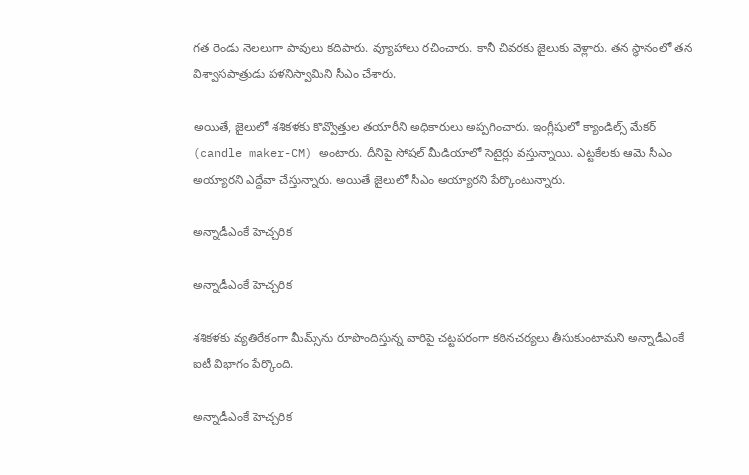గత రెండు నెలలుగా పావులు కదిపారు. వ్యూహాలు రచించారు. కానీ చివరకు జైలుకు వెళ్లారు. తన స్థానంలో తన విశ్వాసపాత్రుడు పళనిస్వామిని సీఎం చేశారు.

అయితే, జైలులో శశికళకు కొవ్వొత్తుల తయారీని అధికారులు అప్పగించారు. ఇంగ్లీషులో క్యాండిల్స్ మేకర్ (candle maker-CM) అంటారు. దీనిపై సోషల్ మీడియాలో సెటైర్లు వస్తున్నాయి. ఎట్టకేలకు ఆమె సీఎం అయ్యారని ఎద్దేవా చేస్తున్నారు. అయితే జైలులో సీఎం అయ్యారని పేర్కొంటున్నారు.

అన్నాడీఎంకే హెచ్చరిక

అన్నాడీఎంకే హెచ్చరిక

శశికళకు వ్యతిరేకంగా మీమ్స్‌ను రూపొందిస్తున్న వారిపై చట్టపరంగా కఠినచర్యలు తీసుకుంటామని అన్నాడీఎంకే ఐటీ విభాగం పేర్కొంది.

అన్నాడీఎంకే హెచ్చరిక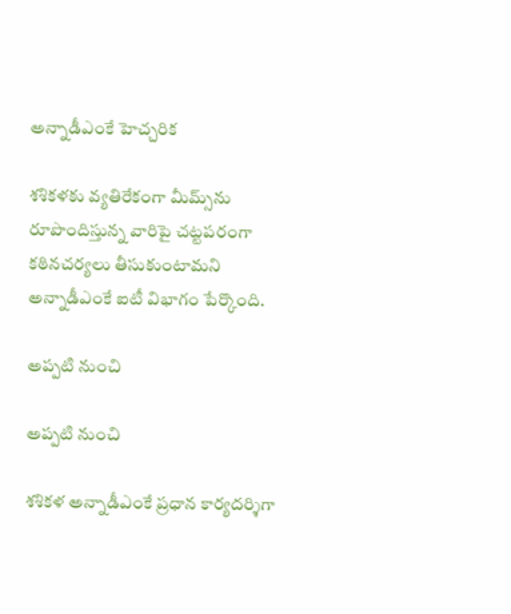అన్నాడీఎంకే హెచ్చరిక

శశికళకు వ్యతిరేకంగా మీమ్స్‌ను రూపొందిస్తున్న వారిపై చట్టపరంగా కఠినచర్యలు తీసుకుంటామని అన్నాడీఎంకే ఐటీ విభాగం పేర్కొంది.

అప్పటి నుంచి

అప్పటి నుంచి

శశికళ అన్నాడీఎంకే ప్రధాన కార్యదర్శిగా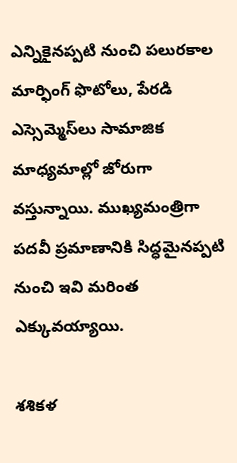ఎన్నికైనప్పటి నుంచి పలురకాల మార్ఫింగ్‌ ఫొటోలు, పేరడి ఎస్సెమ్మెస్‌లు సామాజిక మాధ్యమాల్లో జోరుగా వస్తున్నాయి. ముఖ్యమంత్రిగా పదవీ ప్రమాణానికి సిద్ధమైనప్పటి నుంచి ఇవి మరింత ఎక్కువయ్యాయి.

శశికళ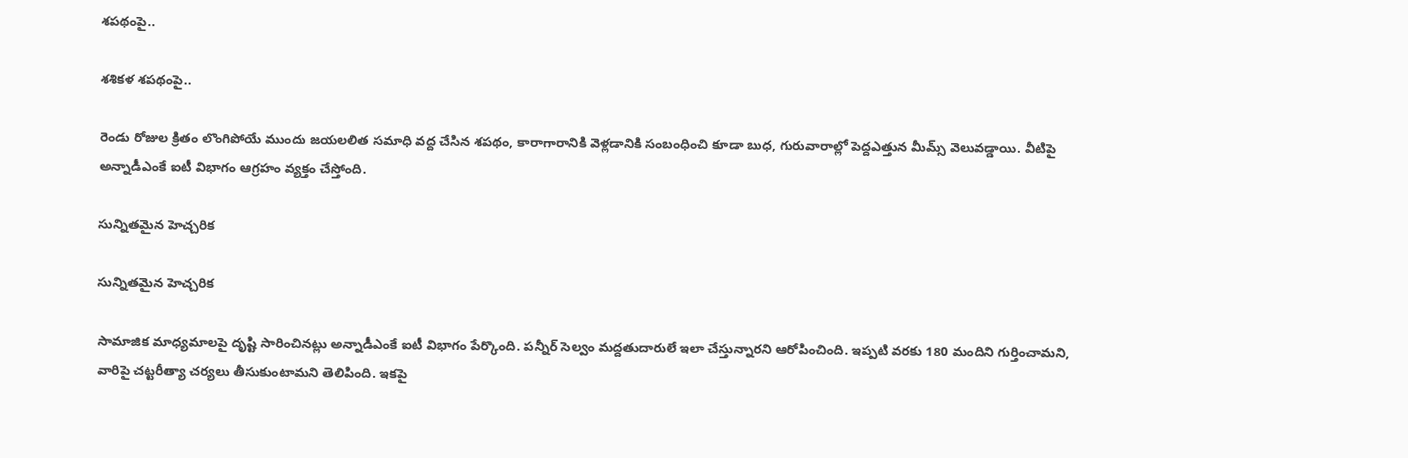శపథంపై..

శశికళ శపథంపై..

రెండు రోజుల క్రితం లొంగిపోయే ముందు జయలలిత సమాధి వద్ద చేసిన శపథం, కారాగారానికి వెళ్లడానికి సంబంధించి కూడా బుధ, గురువారాల్లో పెద్దఎత్తున మీమ్స్‌ వెలువడ్డాయి. వీటిపై అన్నాడీఎంకే ఐటీ విభాగం ఆగ్రహం వ్యక్తం చేస్తోంది.

సున్నితమైన హెచ్చరిక

సున్నితమైన హెచ్చరిక

సామాజిక మాధ్యమాలపై దృష్టి సారించినట్లు అన్నాడీఎంకే ఐటీ విభాగం పేర్కొంది. పన్నీర్ సెల్వం మద్దతుదారులే ఇలా చేస్తున్నారని ఆరోపించింది. ఇప్పటి వరకు 180 మందిని గుర్తించామని, వారిపై చట్టరీత్యా చర్యలు తీసుకుంటామని తెలిపింది. ఇకపై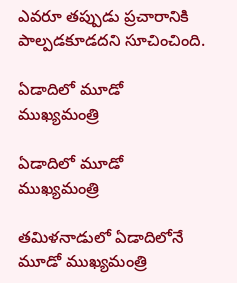ఎవరూ తప్పుడు ప్రచారానికి పాల్పడకూడదని సూచించింది.

ఏడాదిలో మూడో ముఖ్యమంత్రి

ఏడాదిలో మూడో ముఖ్యమంత్రి

తమిళనాడులో ఏడాదిలోనే మూడో ముఖ్యమంత్రి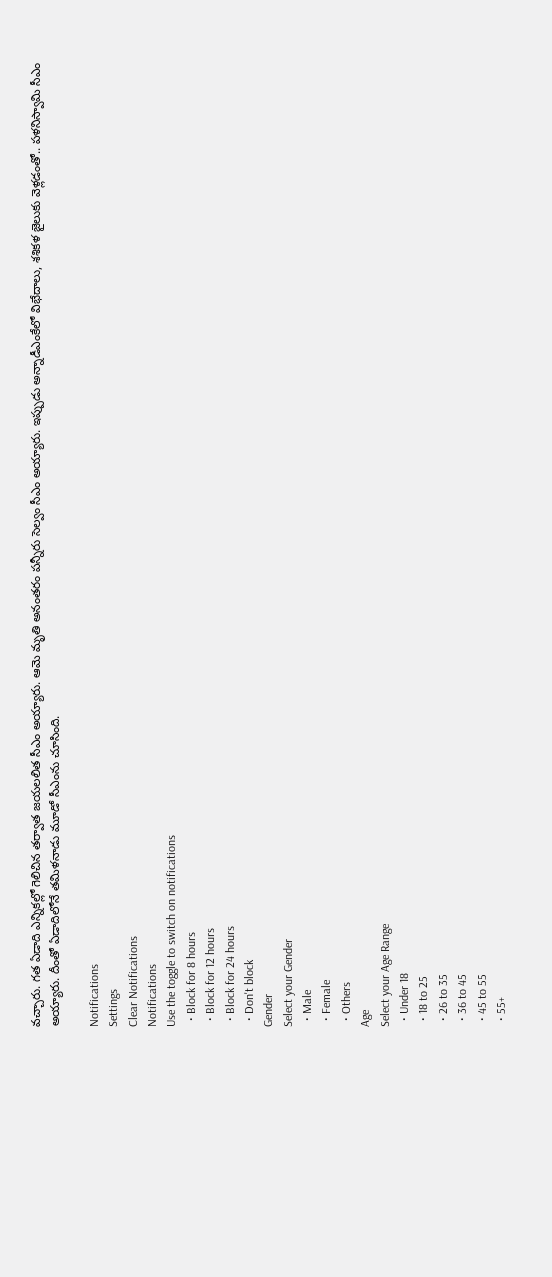వచ్చారు. గత ఏడాది ఎన్నికల్లో గెలిచిన తర్వాత జయలలిత సీఎం అయ్యారు. ఆమె మృతి అనంతరం పన్నీరు సెల్వం సీఎం అయ్యారు. ఇప్పుడు అన్నాడీఎంకేలో విభేదాలు, శశికళ జైలుకు వెళ్లడంతో.. పళనిస్వామి సీఎం అయ్యారు. దీంతో ఏడాదిలోనే తమిళనాడు మూడో సీఎంను చూసింది.

Notifications
Settings
Clear Notifications
Notifications
Use the toggle to switch on notifications
  • Block for 8 hours
  • Block for 12 hours
  • Block for 24 hours
  • Don't block
Gender
Select your Gender
  • Male
  • Female
  • Others
Age
Select your Age Range
  • Under 18
  • 18 to 25
  • 26 to 35
  • 36 to 45
  • 45 to 55
  • 55+